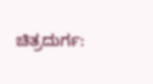ಚಿತ್ರದುರ್ಗ: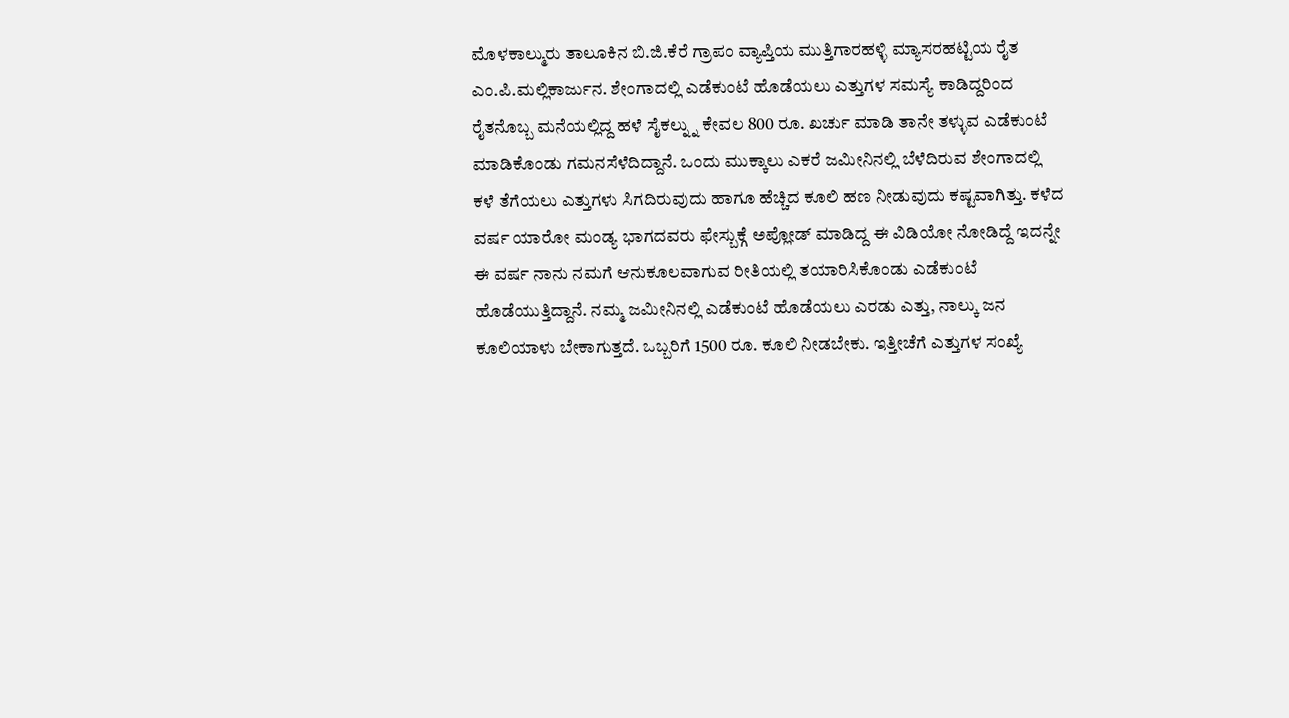ಮೊಳಕಾಲ್ಮುರು ತಾಲೂಕಿನ ಬಿ.ಜಿ.ಕೆರೆ ಗ್ರಾಪಂ ವ್ಯಾಪ್ತಿಯ ಮುತ್ತಿಗಾರಹಳ್ಳಿ ಮ್ಯಾಸರಹಟ್ಟಿಯ ರೈತ ಎಂ.ಪಿ.ಮಲ್ಲಿಕಾರ್ಜುನ. ಶೇಂಗಾದಲ್ಲಿ ಎಡೆಕುಂಟೆ ಹೊಡೆಯಲು ಎತ್ತುಗಳ ಸಮಸ್ಯೆ ಕಾಡಿದ್ದರಿಂದ ರೈತನೊಬ್ಬ ಮನೆಯಲ್ಲಿದ್ದ ಹಳೆ ಸೈಕಲ್ನ್ನು ಕೇವಲ 800 ರೂ. ಖರ್ಚು ಮಾಡಿ ತಾನೇ ತಳ್ಳುವ ಎಡೆಕುಂಟೆ ಮಾಡಿಕೊಂಡು ಗಮನಸೆಳೆದಿದ್ದಾನೆ. ಒಂದು ಮುಕ್ಕಾಲು ಎಕರೆ ಜಮೀನಿನಲ್ಲಿ ಬೆಳೆದಿರುವ ಶೇಂಗಾದಲ್ಲಿ ಕಳೆ ತೆಗೆಯಲು ಎತ್ತುಗಳು ಸಿಗದಿರುವುದು ಹಾಗೂ ಹೆಚ್ಚಿದ ಕೂಲಿ ಹಣ ನೀಡುವುದು ಕಷ್ಟವಾಗಿತ್ತು. ಕಳೆದ ವರ್ಷ ಯಾರೋ ಮಂಡ್ಯ ಭಾಗದವರು ಫೇಸ್ಬುಕ್ಗೆ ಅಪ್ಲೋಡ್ ಮಾಡಿದ್ದ ಈ ವಿಡಿಯೋ ನೋಡಿದ್ದೆ ಇದನ್ನೇ ಈ ವರ್ಷ ನಾನು ನಮಗೆ ಆನುಕೂಲವಾಗುವ ರೀತಿಯಲ್ಲಿ ತಯಾರಿಸಿಕೊಂಡು ಎಡೆಕುಂಟೆ ಹೊಡೆಯುತ್ತಿದ್ದಾನೆ. ನಮ್ಮ ಜಮೀನಿನಲ್ಲಿ ಎಡೆಕುಂಟೆ ಹೊಡೆಯಲು ಎರಡು ಎತ್ತು, ನಾಲ್ಕು ಜನ ಕೂಲಿಯಾಳು ಬೇಕಾಗುತ್ತದೆ. ಒಬ್ಬರಿಗೆ 1500 ರೂ. ಕೂಲಿ ನೀಡಬೇಕು. ಇತ್ತೀಚೆಗೆ ಎತ್ತುಗಳ ಸಂಖ್ಯೆ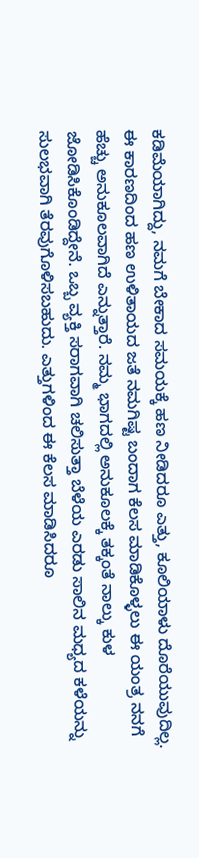ಕಡಿಮೆಯಾಗಿದ್ದು, ನಮಗೆ ಬೇಕಾದ ಸಮಯಕ್ಕೆ ಹಣ ನೀಡಿದರೂ ಎತ್ತು, ಕೂಲಿಯಾಳು ದೊರೆಯುವುದಿಲ್ಲ. ಈ ಕಾರಣದಿಂದ ಹಣ ಉಳಿತಾಯದ ಜತೆ ನಮಗಿಷ್ಟ ಬಂದಾಗ ಕೆಲಸ ಮಾಡಿಕೊಳ್ಳಲು ಈ ಯಂತ್ರ ನನಗೆ ಹೆಚ್ಚು ಅನುಕೂಲವಾಗಿದೆ ಎನ್ನುತ್ತಾರೆ. ನಮ್ಮ ಭಾಗದಲ್ಲಿ ಅನುಕೂಲಕ್ಕೆ ತಕ್ಕಂತೆ ನಾಲ್ಕು ಕುಳ ಜೋಡಿಸಿಕೊಂಡಿದ್ದೇನೆ. ಒಬ್ಬ ವ್ಯಕ್ತಿ ಸರಾಗವಾಗಿ ಚಲಿಸುತ್ತಾ ಬೆಳೆಯ ಎರಡು ಸಾಲಿನ ಮಧ್ಯದ ಕಳೆಯನ್ನು ಸುಲಭವಾಗಿ ತೆರವುಗೊಳಿಸಬಹುದು. ಎತ್ತುಗಳಿಂದ ಈ ಕೆಲಸ ಮಾಡಿಸಿದರೂ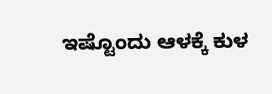ಇಷ್ಟೊಂದು ಆಳಕ್ಕೆ ಕುಳ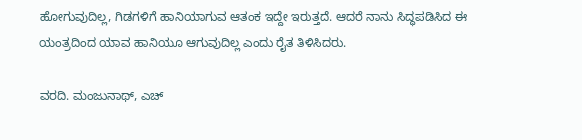ಹೋಗುವುದಿಲ್ಲ, ಗಿಡಗಳಿಗೆ ಹಾನಿಯಾಗುವ ಆತಂಕ ಇದ್ದೇ ಇರುತ್ತದೆ. ಆದರೆ ನಾನು ಸಿದ್ಧಪಡಿಸಿದ ಈ ಯಂತ್ರದಿಂದ ಯಾವ ಹಾನಿಯೂ ಆಗುವುದಿಲ್ಲ ಎಂದು ರೈತ ತಿಳಿಸಿದರು.

ವರದಿ. ಮಂಜುನಾಥ್, ಎಚ್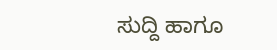ಸುದ್ದಿ ಹಾಗೂ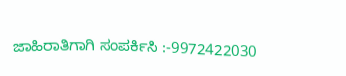ಜಾಹಿರಾತಿಗಾಗಿ ಸಂಪರ್ಕಿಸಿ :-9972422030